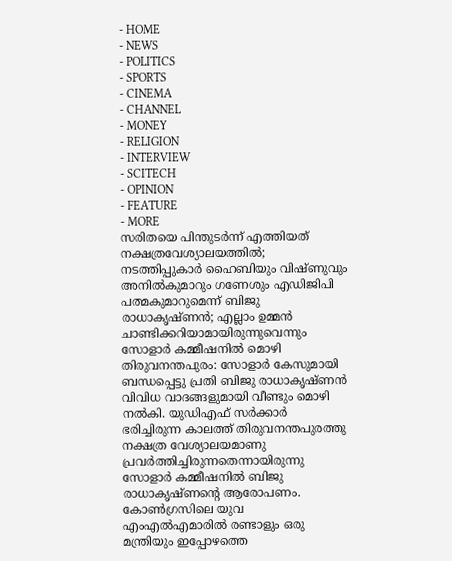- HOME
- NEWS
- POLITICS
- SPORTS
- CINEMA
- CHANNEL
- MONEY
- RELIGION
- INTERVIEW
- SCITECH
- OPINION
- FEATURE
- MORE
സരിതയെ പിന്തുടർന്ന് എത്തിയത് നക്ഷത്രവേശ്യാലയത്തിൽ; നടത്തിപ്പുകാർ ഹൈബിയും വിഷ്ണുവും അനിൽകുമാറും ഗണേശും എഡിജിപി പത്മകുമാറുമെന്ന് ബിജു രാധാകൃഷ്ണൻ; എല്ലാം ഉമ്മൻ ചാണ്ടിക്കറിയാമായിരുന്നുവെന്നും സോളാർ കമ്മീഷനിൽ മൊഴി
തിരുവനന്തപുരം: സോളാർ കേസുമായി ബന്ധപ്പെട്ടു പ്രതി ബിജു രാധാകൃഷ്ണൻ വിവിധ വാദങ്ങളുമായി വീണ്ടും മൊഴി നൽകി. യുഡിഎഫ് സർക്കാർ ഭരിച്ചിരുന്ന കാലത്ത് തിരുവനന്തപുരത്തു നക്ഷത്ര വേശ്യാലയമാണു പ്രവർത്തിച്ചിരുന്നതെന്നായിരുന്നു സോളാർ കമ്മീഷനിൽ ബിജു രാധാകൃഷ്ണന്റെ ആരോപണം. കോൺഗ്രസിലെ യുവ എംഎൽഎമാരിൽ രണ്ടാളും ഒരു മന്ത്രിയും ഇപ്പോഴത്തെ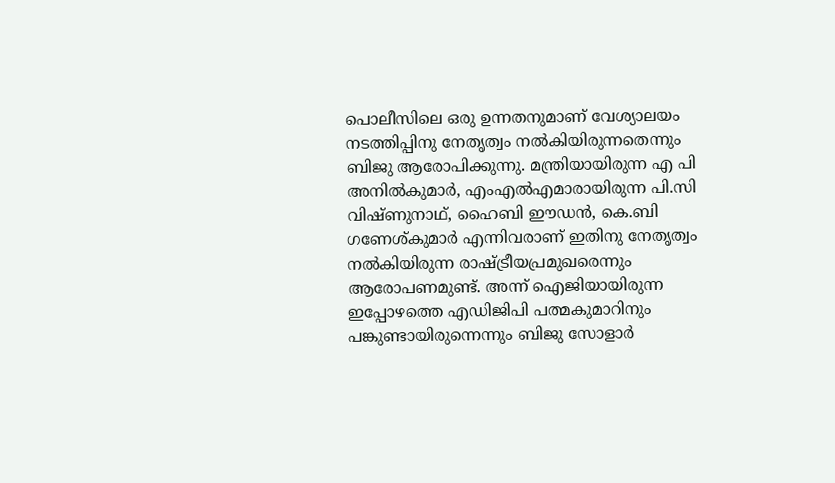പൊലീസിലെ ഒരു ഉന്നതനുമാണ് വേശ്യാലയം നടത്തിപ്പിനു നേതൃത്വം നൽകിയിരുന്നതെന്നും ബിജു ആരോപിക്കുന്നു. മന്ത്രിയായിരുന്ന എ പി അനിൽകുമാർ, എംഎൽഎമാരായിരുന്ന പി.സി വിഷ്ണുനാഥ്, ഹൈബി ഈഡൻ, കെ.ബി ഗണേശ്കുമാർ എന്നിവരാണ് ഇതിനു നേതൃത്വം നൽകിയിരുന്ന രാഷ്ട്രീയപ്രമുഖരെന്നും ആരോപണമുണ്ട്. അന്ന് ഐജിയായിരുന്ന ഇപ്പോഴത്തെ എഡിജിപി പത്മകുമാറിനും പങ്കുണ്ടായിരുന്നെന്നും ബിജു സോളാർ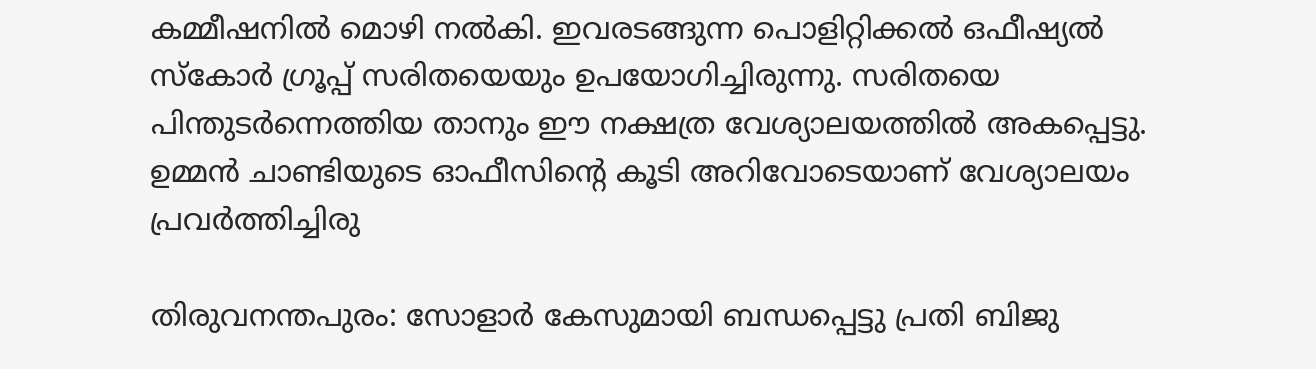കമ്മീഷനിൽ മൊഴി നൽകി. ഇവരടങ്ങുന്ന പൊളിറ്റിക്കൽ ഒഫീഷ്യൽ സ്കോർ ഗ്രൂപ്പ് സരിതയെയും ഉപയോഗിച്ചിരുന്നു. സരിതയെ പിന്തുടർന്നെത്തിയ താനും ഈ നക്ഷത്ര വേശ്യാലയത്തിൽ അകപ്പെട്ടു. ഉമ്മൻ ചാണ്ടിയുടെ ഓഫീസിന്റെ കൂടി അറിവോടെയാണ് വേശ്യാലയം പ്രവർത്തിച്ചിരു

തിരുവനന്തപുരം: സോളാർ കേസുമായി ബന്ധപ്പെട്ടു പ്രതി ബിജു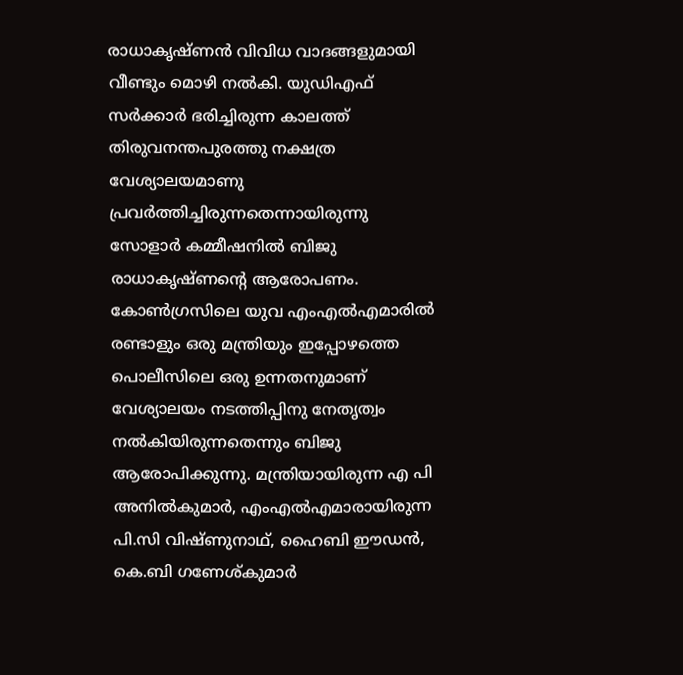രാധാകൃഷ്ണൻ വിവിധ വാദങ്ങളുമായി വീണ്ടും മൊഴി നൽകി. യുഡിഎഫ് സർക്കാർ ഭരിച്ചിരുന്ന കാലത്ത് തിരുവനന്തപുരത്തു നക്ഷത്ര വേശ്യാലയമാണു പ്രവർത്തിച്ചിരുന്നതെന്നായിരുന്നു സോളാർ കമ്മീഷനിൽ ബിജു രാധാകൃഷ്ണന്റെ ആരോപണം.
കോൺഗ്രസിലെ യുവ എംഎൽഎമാരിൽ രണ്ടാളും ഒരു മന്ത്രിയും ഇപ്പോഴത്തെ പൊലീസിലെ ഒരു ഉന്നതനുമാണ് വേശ്യാലയം നടത്തിപ്പിനു നേതൃത്വം നൽകിയിരുന്നതെന്നും ബിജു ആരോപിക്കുന്നു. മന്ത്രിയായിരുന്ന എ പി അനിൽകുമാർ, എംഎൽഎമാരായിരുന്ന പി.സി വിഷ്ണുനാഥ്, ഹൈബി ഈഡൻ, കെ.ബി ഗണേശ്കുമാർ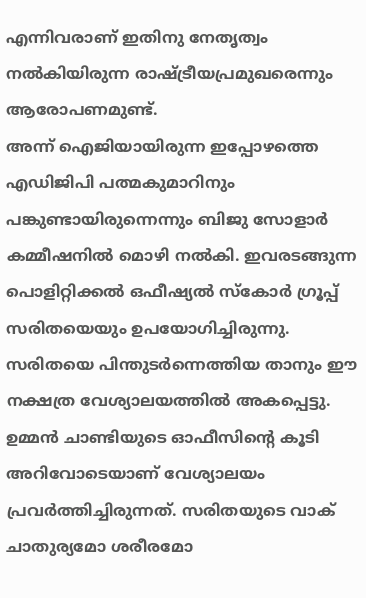എന്നിവരാണ് ഇതിനു നേതൃത്വം നൽകിയിരുന്ന രാഷ്ട്രീയപ്രമുഖരെന്നും ആരോപണമുണ്ട്.
അന്ന് ഐജിയായിരുന്ന ഇപ്പോഴത്തെ എഡിജിപി പത്മകുമാറിനും പങ്കുണ്ടായിരുന്നെന്നും ബിജു സോളാർ കമ്മീഷനിൽ മൊഴി നൽകി. ഇവരടങ്ങുന്ന പൊളിറ്റിക്കൽ ഒഫീഷ്യൽ സ്കോർ ഗ്രൂപ്പ് സരിതയെയും ഉപയോഗിച്ചിരുന്നു. സരിതയെ പിന്തുടർന്നെത്തിയ താനും ഈ നക്ഷത്ര വേശ്യാലയത്തിൽ അകപ്പെട്ടു. ഉമ്മൻ ചാണ്ടിയുടെ ഓഫീസിന്റെ കൂടി അറിവോടെയാണ് വേശ്യാലയം പ്രവർത്തിച്ചിരുന്നത്. സരിതയുടെ വാക് ചാതുര്യമോ ശരീരമോ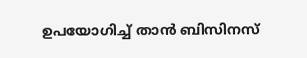ഉപയോഗിച്ച് താൻ ബിസിനസ്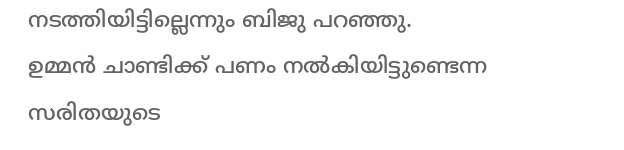നടത്തിയിട്ടില്ലെന്നും ബിജു പറഞ്ഞു.
ഉമ്മൻ ചാണ്ടിക്ക് പണം നൽകിയിട്ടുണ്ടെന്ന സരിതയുടെ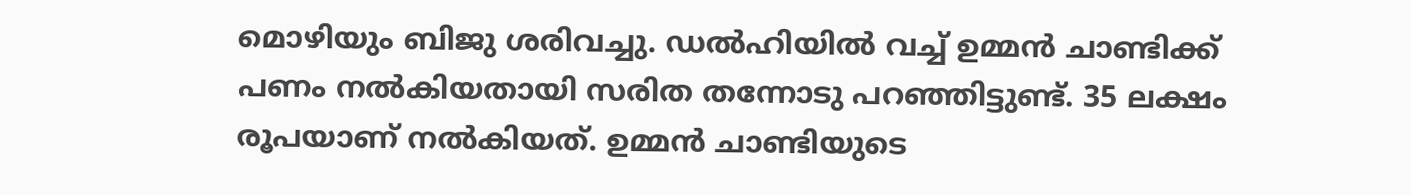മൊഴിയും ബിജു ശരിവച്ചു. ഡൽഹിയിൽ വച്ച് ഉമ്മൻ ചാണ്ടിക്ക് പണം നൽകിയതായി സരിത തന്നോടു പറഞ്ഞിട്ടുണ്ട്. 35 ലക്ഷം രൂപയാണ് നൽകിയത്. ഉമ്മൻ ചാണ്ടിയുടെ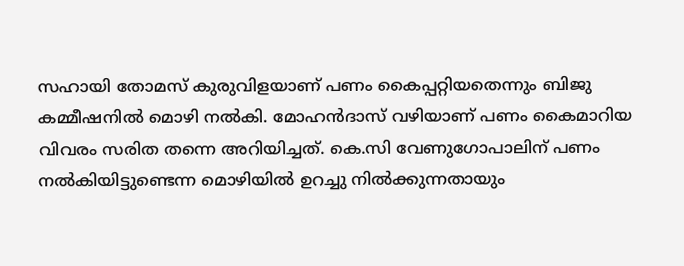സഹായി തോമസ് കുരുവിളയാണ് പണം കൈപ്പറ്റിയതെന്നും ബിജു കമ്മീഷനിൽ മൊഴി നൽകി. മോഹൻദാസ് വഴിയാണ് പണം കൈമാറിയ വിവരം സരിത തന്നെ അറിയിച്ചത്. കെ.സി വേണുഗോപാലിന് പണം നൽകിയിട്ടുണ്ടെന്ന മൊഴിയിൽ ഉറച്ചു നിൽക്കുന്നതായും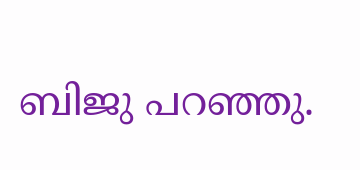ബിജു പറഞ്ഞു.